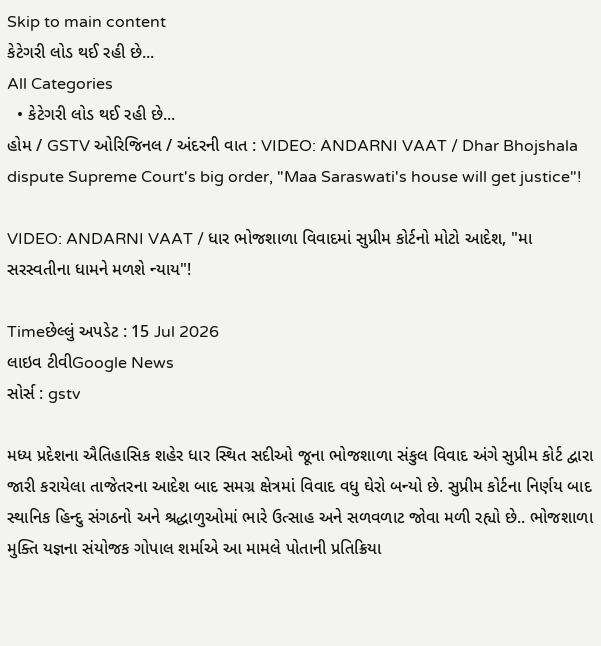Skip to main content
કેટેગરી લોડ થઈ રહી છે...
All Categories
  • કેટેગરી લોડ થઈ રહી છે...
હોમ / GSTV ઓરિજિનલ / અંદરની વાત : VIDEO: ANDARNI VAAT / Dhar Bhojshala dispute Supreme Court's big order, "Maa Saraswati's house will get justice"!

VIDEO: ANDARNI VAAT / ધાર ભોજશાળા વિવાદમાં સુપ્રીમ કોર્ટનો મોટો આદેશ, "મા સરસ્વતીના ધામને મળશે ન્યાય"!

Timeછેલ્લું અપડેટ : 15 Jul 2026
લાઇવ ટીવીGoogle News
સોર્સ : gstv

મધ્ય પ્રદેશના ઐતિહાસિક શહેર ધાર સ્થિત સદીઓ જૂના ભોજશાળા સંકુલ વિવાદ અંગે સુપ્રીમ કોર્ટ દ્વારા જારી કરાયેલા તાજેતરના આદેશ બાદ સમગ્ર ક્ષેત્રમાં વિવાદ વધુ ઘેરો બન્યો છે. સુપ્રીમ કોર્ટના નિર્ણય બાદ સ્થાનિક હિન્દુ સંગઠનો અને શ્રદ્ધાળુઓમાં ભારે ઉત્સાહ અને સળવળાટ જોવા મળી રહ્યો છે.. ભોજશાળા મુક્તિ યજ્ઞના સંયોજક ગોપાલ શર્માએ આ મામલે પોતાની પ્રતિક્રિયા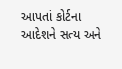આપતાં કોર્ટના આદેશને સત્ય અને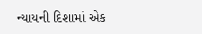ન્યાયની દિશામાં એક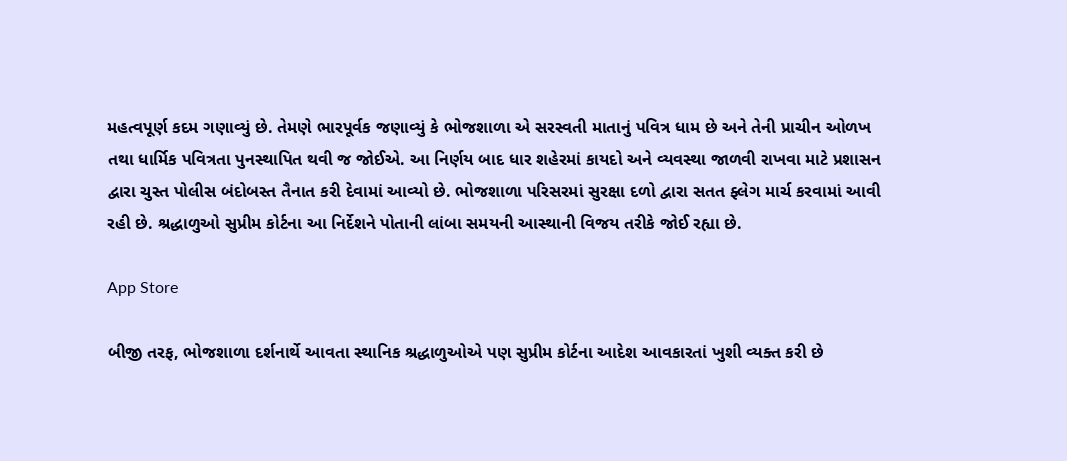મહત્વપૂર્ણ કદમ ગણાવ્યું છે. તેમણે ભારપૂર્વક જણાવ્યું કે ભોજશાળા એ સરસ્વતી માતાનું પવિત્ર ધામ છે અને તેની પ્રાચીન ઓળખ તથા ધાર્મિક પવિત્રતા પુનસ્થાપિત થવી જ જોઈએ. આ નિર્ણય બાદ ધાર શહેરમાં કાયદો અને વ્યવસ્થા જાળવી રાખવા માટે પ્રશાસન દ્વારા ચુસ્ત પોલીસ બંદોબસ્ત તૈનાત કરી દેવામાં આવ્યો છે. ભોજશાળા પરિસરમાં સુરક્ષા દળો દ્વારા સતત ફ્લેગ માર્ચ કરવામાં આવી રહી છે. શ્રદ્ધાળુઓ સુપ્રીમ કોર્ટના આ નિર્દેશને પોતાની લાંબા સમયની આસ્થાની વિજય તરીકે જોઈ રહ્યા છે.

App Store

બીજી તરફ, ભોજશાળા દર્શનાર્થે આવતા સ્થાનિક શ્રદ્ધાળુઓએ પણ સુપ્રીમ કોર્ટના આદેશ આવકારતાં ખુશી વ્યક્ત કરી છે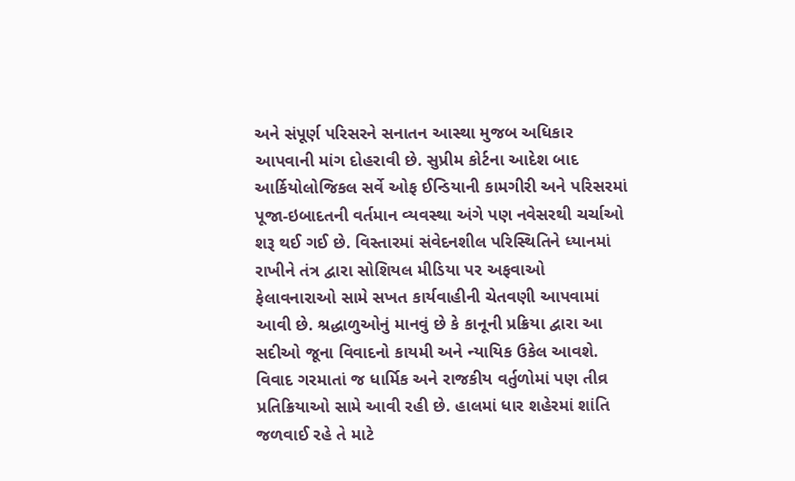અને સંપૂર્ણ પરિસરને સનાતન આસ્થા મુજબ અધિકાર આપવાની માંગ દોહરાવી છે. સુપ્રીમ કોર્ટના આદેશ બાદ આર્કિયોલોજિકલ સર્વે ઓફ ઈન્ડિયાની કામગીરી અને પરિસરમાં પૂજા-ઇબાદતની વર્તમાન વ્યવસ્થા અંગે પણ નવેસરથી ચર્ચાઓ શરૂ થઈ ગઈ છે. વિસ્તારમાં સંવેદનશીલ પરિસ્થિતિને ધ્યાનમાં રાખીને તંત્ર દ્વારા સોશિયલ મીડિયા પર અફવાઓ ફેલાવનારાઓ સામે સખત કાર્યવાહીની ચેતવણી આપવામાં આવી છે. શ્રદ્ધાળુઓનું માનવું છે કે કાનૂની પ્રક્રિયા દ્વારા આ સદીઓ જૂના વિવાદનો કાયમી અને ન્યાયિક ઉકેલ આવશે. વિવાદ ગરમાતાં જ ધાર્મિક અને રાજકીય વર્તુળોમાં પણ તીવ્ર પ્રતિક્રિયાઓ સામે આવી રહી છે. હાલમાં ધાર શહેરમાં શાંતિ જળવાઈ રહે તે માટે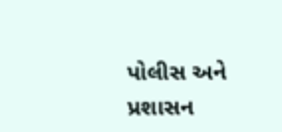પોલીસ અને પ્રશાસન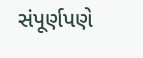સંપૂર્ણપણે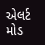એલર્ટ મોડ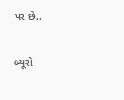પર છે..

બ્યૂરો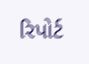રિપોર્ટ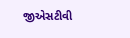જીએસટીવી